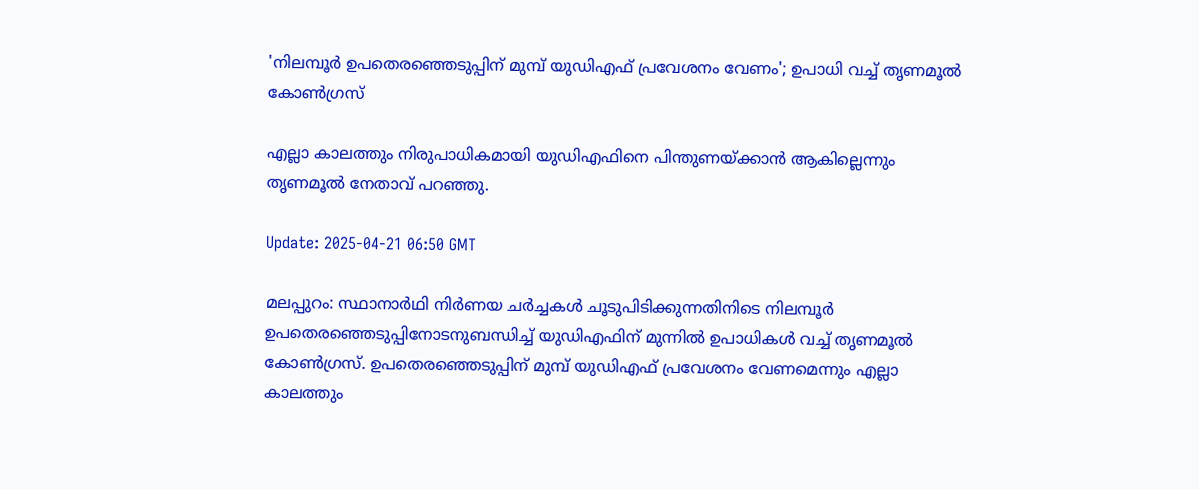'നിലമ്പൂർ ഉപതെരഞ്ഞെടുപ്പിന് മുമ്പ് യുഡിഎഫ് പ്രവേശനം വേണം'; ഉപാധി വച്ച് തൃണമൂല്‍ കോൺഗ്രസ്

എല്ലാ കാലത്തും നിരുപാധികമായി യുഡിഎഫിനെ പിന്തുണയ്ക്കാൻ ആകില്ലെന്നും തൃണമൂൽ നേതാവ് പറഞ്ഞു.

Update: 2025-04-21 06:50 GMT

മലപ്പുറം: സ്ഥാനാർഥി നിർണയ ചർച്ചകൾ ചൂടുപിടിക്കുന്നതിനിടെ നിലമ്പൂർ ഉപതെരഞ്ഞെടുപ്പിനോടനുബന്ധിച്ച് യുഡിഎഫിന് മുന്നിൽ ഉപാധികൾ വച്ച് തൃണമൂൽ കോൺഗ്രസ്. ഉപതെരഞ്ഞെടുപ്പിന് മുമ്പ് യുഡിഎഫ് പ്രവേശനം വേണമെന്നും എല്ലാ കാലത്തും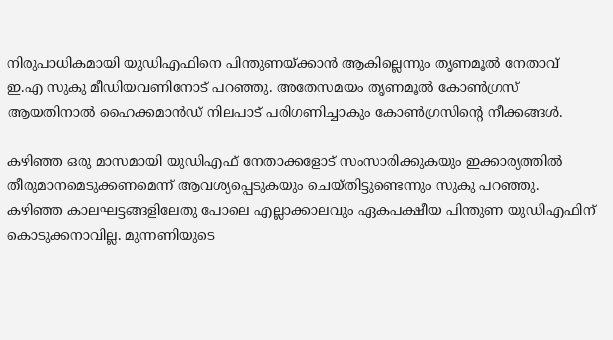നിരുപാധികമായി യുഡിഎഫിനെ പിന്തുണയ്ക്കാൻ ആകില്ലെന്നും തൃണമൂൽ നേതാവ് ഇ.എ സുകു മീഡിയവണിനോട് പറഞ്ഞു. അതേസമയം തൃണമൂല്‍ കോൺഗ്രസ് ആയതിനാല്‍ ഹൈക്കമാന്‍ഡ് നിലപാട് പരിഗണിച്ചാകും കോൺഗ്രസിന്റെ നീക്കങ്ങള്‍.

കഴിഞ്ഞ ഒരു മാസമായി യുഡിഎഫ് നേതാക്കളോട് സംസാരിക്കുകയും ഇക്കാര്യത്തിൽ തീരുമാനമെടുക്കണമെന്ന് ആവശ്യപ്പെടുകയും ചെയ്തിട്ടുണ്ടെന്നും സുകു പറഞ്ഞു. കഴിഞ്ഞ കാലഘട്ടങ്ങളിലേതു പോലെ എല്ലാക്കാലവും ഏകപക്ഷീയ പിന്തുണ യുഡിഎഫിന് കൊടുക്കനാവില്ല. മുന്നണിയുടെ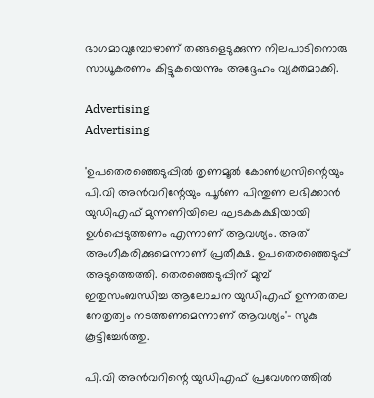ഭാഗമാവുമ്പോഴാണ് തങ്ങളെടുക്കുന്ന നിലപാടിനൊരു സാധൂകരണം കിട്ടുകയെന്നും അദ്ദേഹം വ്യക്തമാക്കി.

Advertising
Advertising

'ഉപതെരഞ്ഞെടുപ്പിൽ തൃണമൂൽ കോൺഗ്രസിന്റെയും പി.വി അൻവറിന്റേയും പൂർണ പിന്തുണ ലഭിക്കാൻ യുഡിഎഫ് മുന്നണിയിലെ ഘടകകക്ഷിയായി ഉൾപ്പെടുത്തണം എന്നാണ് ആവശ്യം. അത് അംഗീകരിക്കുമെന്നാണ് പ്രതീക്ഷ. ഉപതെരഞ്ഞെടുപ്പ് അടുത്തെത്തി. തെരഞ്ഞെടുപ്പിന് മുമ്പ് ഇതുസംബന്ധിച്ച ആലോചന യുഡിഎഫ് ഉന്നതതല നേതൃത്വം നടത്തണമെന്നാണ് ആവശ്യം'- സുകു കൂട്ടിച്ചേർത്തു.

പി.വി അൻവറിന്റെ യുഡിഎഫ് പ്രവേശനത്തിൽ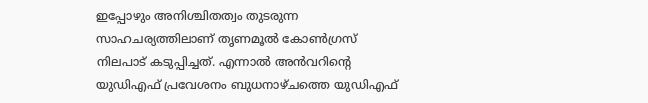ഇപ്പോഴും അനിശ്ചിതത്വം തുടരുന്ന സാഹചര്യത്തിലാണ് തൃണമൂൽ കോൺഗ്രസ് നിലപാട് കടുപ്പിച്ചത്. എന്നാൽ അൻവറിന്റെ യുഡിഎഫ് പ്രവേശനം ബുധനാഴ്ചത്തെ യുഡിഎഫ്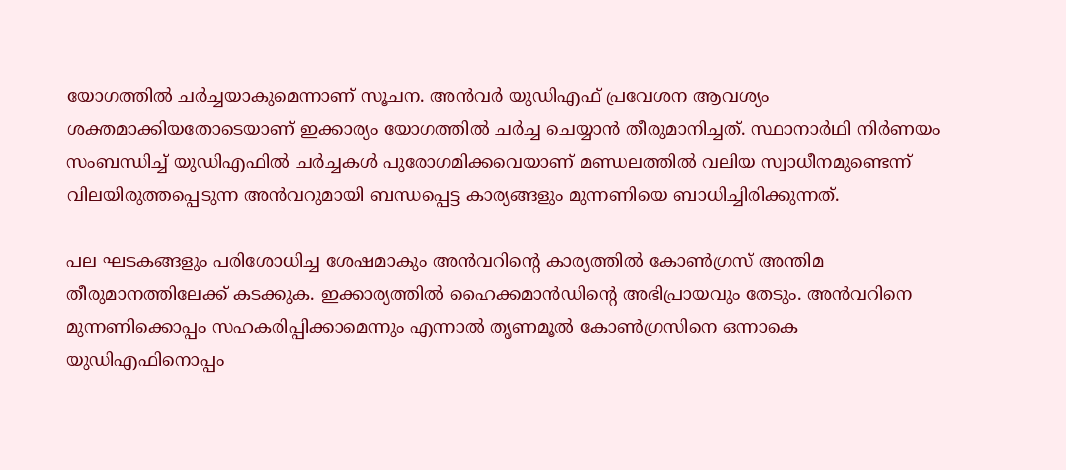യോഗത്തിൽ ചർച്ചയാകുമെന്നാണ് സൂചന. അൻവർ യുഡിഎഫ് പ്രവേശന ആവശ്യം ശക്തമാക്കിയതോടെയാണ് ഇക്കാര്യം യോഗത്തിൽ ചർച്ച ചെയ്യാൻ തീരുമാനിച്ചത്. സ്ഥാനാർഥി നിർണയം സംബന്ധിച്ച് യുഡിഎഫിൽ ചർച്ചകൾ പുരോഗമിക്കവെയാണ് മണ്ഡലത്തിൽ വലിയ സ്വാധീനമുണ്ടെന്ന് വിലയിരുത്തപ്പെടുന്ന അൻവറുമായി ബന്ധപ്പെട്ട കാര്യങ്ങളും മുന്നണിയെ ബാധിച്ചിരിക്കുന്നത്.

പല ഘടകങ്ങളും പരിശോധിച്ച ശേഷമാകും അൻവറിന്റെ കാര്യത്തിൽ കോൺഗ്രസ് അന്തിമ തീരുമാനത്തിലേക്ക് കടക്കുക. ഇക്കാര്യത്തിൽ ഹൈക്കമാൻഡിന്റെ അഭിപ്രായവും തേടും. അൻവറിനെ മുന്നണിക്കൊപ്പം സഹകരിപ്പിക്കാമെന്നും എന്നാൽ തൃണമൂൽ കോൺഗ്രസിനെ ഒന്നാകെ യുഡിഎഫിനൊപ്പം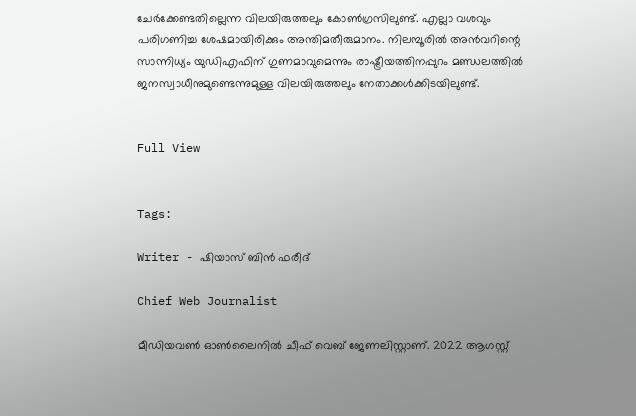ചേർക്കേണ്ടതില്ലെന്ന വിലയിരുത്തലും കോൺഗ്രസിലുണ്ട്. എല്ലാ വശവും പരിഗണിച്ച ശേഷമായിരിക്കും അന്തിമതീരുമാനം. നിലമ്പൂരിൽ അൻവറിന്റെ സാന്നിധ്യം യുഡിഎഫിന് ഗുണമാവുമെന്നും രാഷ്ട്രീയത്തിനപ്പുറം മണ്ഡലത്തിൽ ജനസ്വാധീനുമുണ്ടെന്നുമുള്ള വിലയിരുത്തലും നേതാക്കൾക്കിടയിലുണ്ട്.


Full View


Tags:

Writer - ഷിയാസ് ബിന്‍ ഫരീദ്

Chief Web Journalist

മീഡിയവണ്‍ ഓണ്‍ലൈനില്‍ ചീഫ് വെബ് ജേണലിസ്റ്റാണ്. 2022 ആഗസ്റ്റ്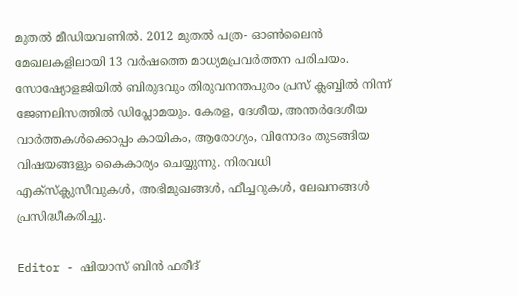മുതല്‍ മീഡിയവണില്‍. 2012 മുതല്‍ പത്ര- ഓണ്‍ലൈന്‍ മേഖലകളിലായി 13 വര്‍ഷത്തെ മാധ്യമപ്രവര്‍ത്തന പരിചയം. സോഷ്യോളജിയില്‍ ബിരുദവും തിരുവനന്തപുരം പ്രസ് ക്ലബ്ബില്‍ നിന്ന് ജേണലിസത്തില്‍ ഡിപ്ലോമയും. കേരള, ദേശീയ, അന്തര്‍ദേശീയ വാര്‍ത്തകള്‍ക്കൊപ്പം കായികം, ആരോഗ്യം, വിനോദം തുടങ്ങിയ വിഷയങ്ങളും കൈകാര്യം ചെയ്യുന്നു. നിരവധി എക്സ്ക്ലുസീവുകള്‍, അഭിമുഖങ്ങള്‍, ഫീച്ചറുകള്‍, ലേഖനങ്ങള്‍ പ്രസിദ്ധീകരിച്ചു.

Editor - ഷിയാസ് ബിന്‍ ഫരീദ്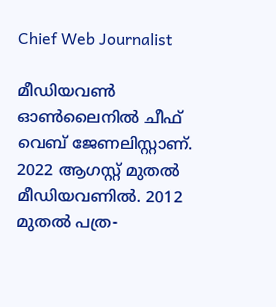Chief Web Journalist

മീഡിയവണ്‍ ഓണ്‍ലൈനില്‍ ചീഫ് വെബ് ജേണലിസ്റ്റാണ്. 2022 ആഗസ്റ്റ് മുതല്‍ മീഡിയവണില്‍. 2012 മുതല്‍ പത്ര-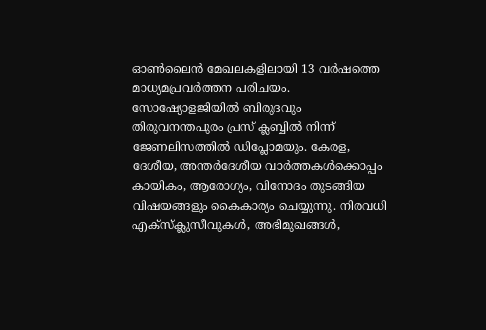ഓണ്‍ലൈന്‍ മേഖലകളിലായി 13 വര്‍ഷത്തെ മാധ്യമപ്രവര്‍ത്തന പരിചയം. സോഷ്യോളജിയില്‍ ബിരുദവും തിരുവനന്തപുരം പ്രസ് ക്ലബ്ബില്‍ നിന്ന് ജേണലിസത്തില്‍ ഡിപ്ലോമയും. കേരള, ദേശീയ, അന്തര്‍ദേശീയ വാര്‍ത്തകള്‍ക്കൊപ്പം കായികം, ആരോഗ്യം, വിനോദം തുടങ്ങിയ വിഷയങ്ങളും കൈകാര്യം ചെയ്യുന്നു. നിരവധി എക്സ്ക്ലുസീവുകള്‍, അഭിമുഖങ്ങള്‍,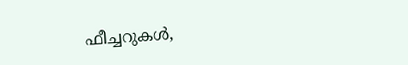ഫീച്ചറുകള്‍,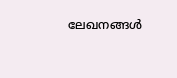ലേഖനങ്ങള്‍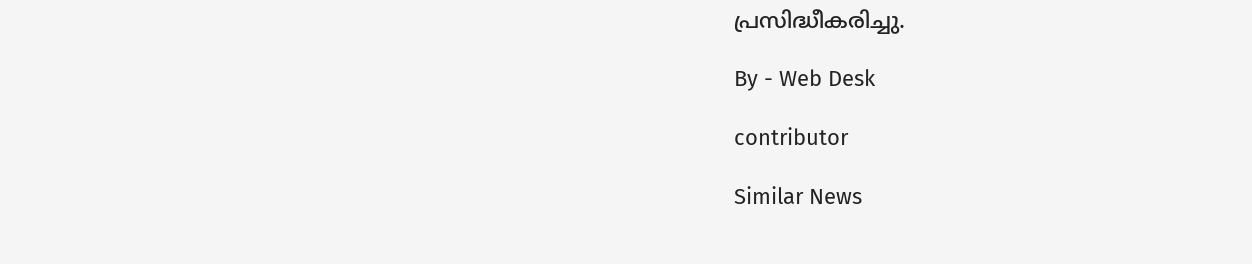പ്രസിദ്ധീകരിച്ചു.

By - Web Desk

contributor

Similar News